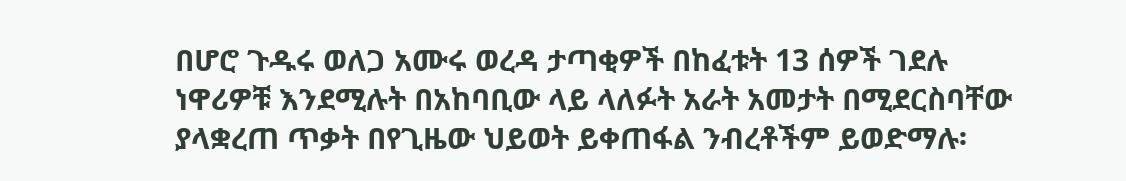በሆሮ ጉዱሩ ወለጋ አሙሩ ወረዳ ታጣቂዎች በከፈቱት 13 ሰዎች ገደሉ
ነዋሪዎቹ እንደሚሉት በአከባቢው ላይ ላለፉት አራት አመታት በሚደርስባቸው ያላቋረጠ ጥቃት በየጊዜው ህይወት ይቀጠፋል ንብረቶችም ይወድማሉ፡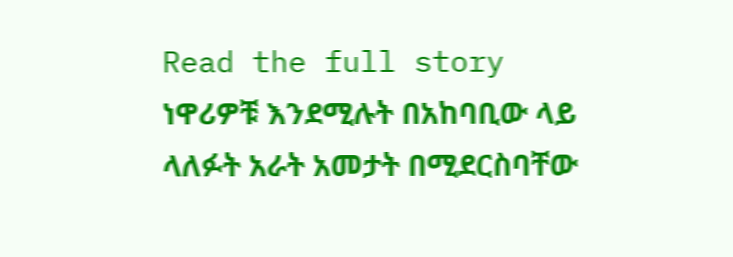Read the full story
ነዋሪዎቹ እንደሚሉት በአከባቢው ላይ ላለፉት አራት አመታት በሚደርስባቸው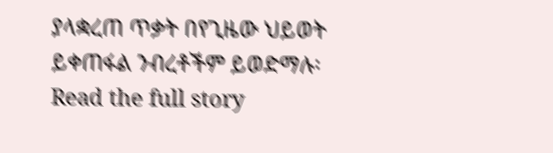ያላቋረጠ ጥቃት በየጊዜው ህይወት ይቀጠፋል ንብረቶችም ይወድማሉ፡
Read the full story